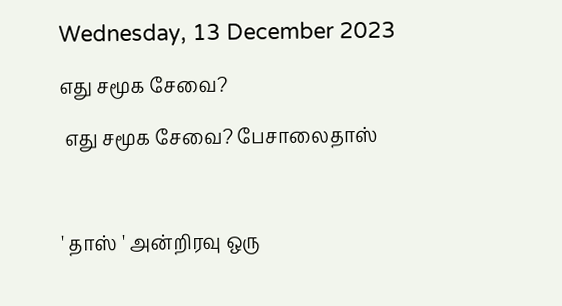Wednesday, 13 December 2023

எது சமூக சேவை?

 எது சமூக சேவை? பேசாலைதாஸ்



' தாஸ் ' அன்றிரவு ஒரு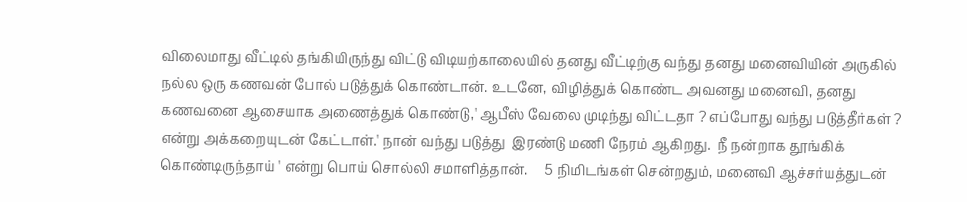விலைமாது வீட்டில் தங்கியிருந்து விட்டு விடியற்காலையில் தனது வீட்டிற்கு வந்து தனது மனைவியின் அருகில் நல்ல ஒரு கணவன் போல் படுத்துக் கொண்டான். உடனே, விழித்துக் கொண்ட அவனது மனைவி, தனது கணவனை ஆசையாக அணைத்துக் கொண்டு,' ஆபீஸ் வேலை முடிந்து விட்டதா ? எப்போது வந்து படுத்தீர்கள் ? என்று அக்கறையுடன் கேட்டாள்.' நான் வந்து படுத்து  இரண்டு மணி நேரம் ஆகிறது.  நீ நன்றாக தூங்கிக் கொண்டிருந்தாய் ' என்று பொய் சொல்லி சமாளித்தான்.     5 நிமிடங்கள் சென்றதும், மனைவி ஆச்சர்யத்துடன்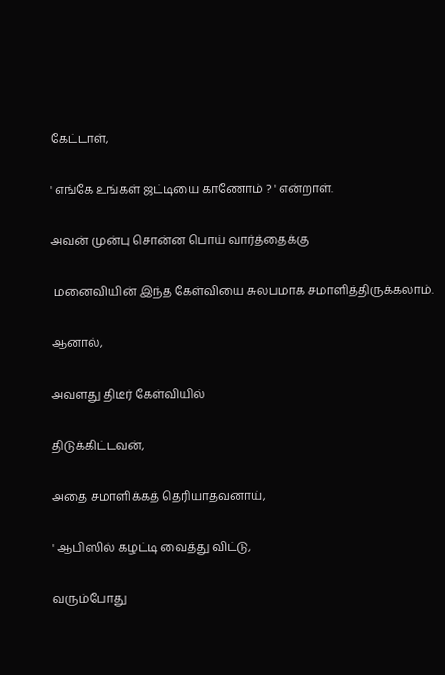கேட்டாள்,

' எங்கே உங்கள் ஜட்டியை காணோம் ? ' என்றாள்.

அவன் முன்பு சொன்ன பொய் வார்த்தைக்கு

 மனைவியின் இந்த கேள்வியை சுலபமாக சமாளித்திருக்கலாம்.

ஆனால்,

அவளது திடீர் கேள்வியில்

திடுக்கிட்டவன்,

அதை சமாளிக்கத் தெரியாதவனாய்,

' ஆபிஸில் கழட்டி வைத்து விட்டு,

வரும்போது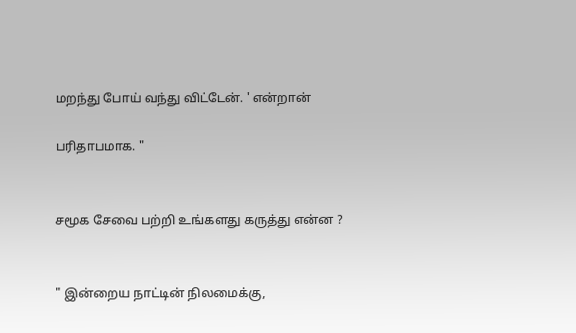மறந்து போய் வந்து விட்டேன். ' என்றான்

பரிதாபமாக. "


சமூக சேவை பற்றி உங்களது கருத்து என்ன ?


" இன்றைய நாட்டின் நிலமைக்கு,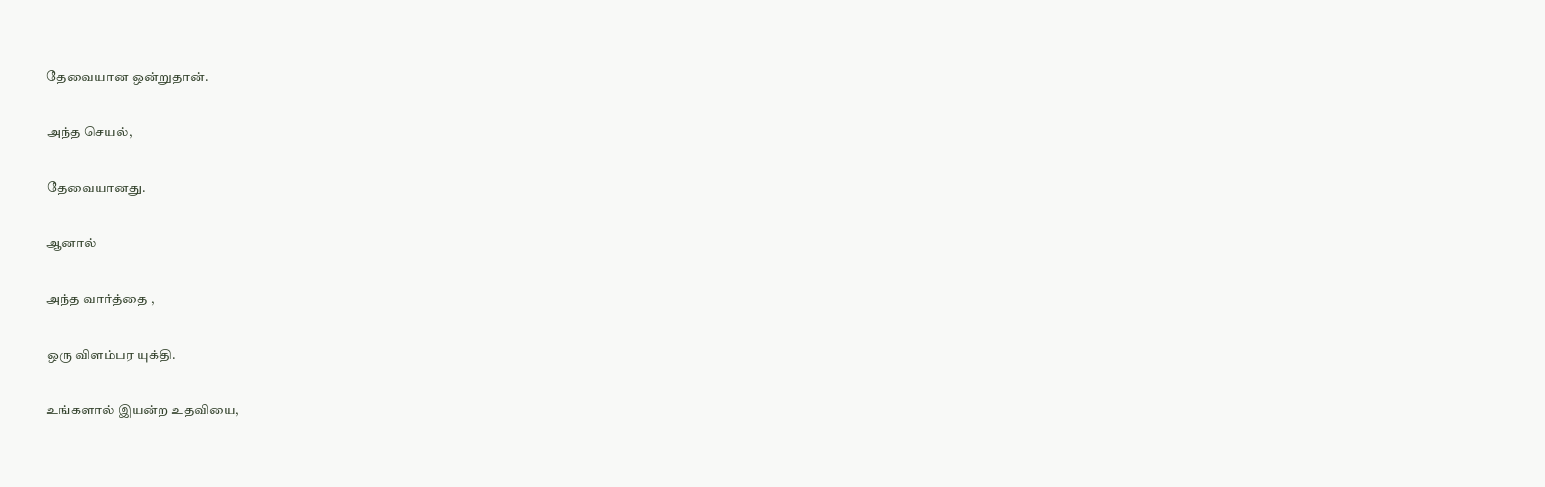தேவையான ஒன்றுதான்.

அந்த செயல்,

தேவையானது.

ஆனால்

அந்த வார்த்தை ,

ஒரு விளம்பர யுக்தி.

உங்களால் இயன்ற உதவியை,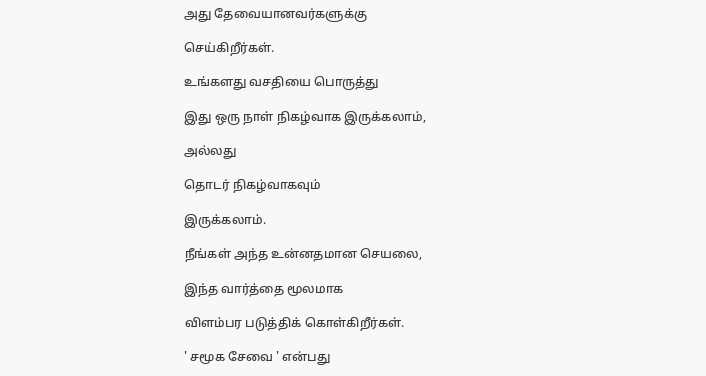அது தேவையானவர்களுக்கு

செய்கிறீர்கள்.

உங்களது வசதியை பொருத்து

இது ஒரு நாள் நிகழ்வாக இருக்கலாம்,

அல்லது

தொடர் நிகழ்வாகவும்

இருக்கலாம்.

நீங்கள் அந்த உன்னதமான செயலை,

இந்த வார்த்தை மூலமாக

விளம்பர படுத்திக் கொள்கிறீர்கள்.

' சமூக சேவை ' என்பது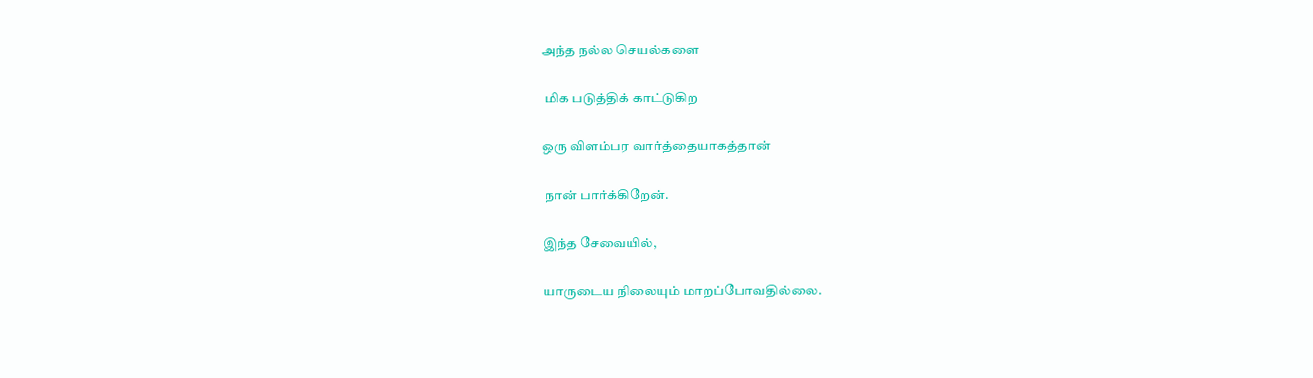அந்த நல்ல செயல்களை

 மிக படுத்திக் காட்டுகிற

ஒரு விளம்பர வார்த்தையாகத்தான்

 நான் பார்க்கிறேன்.

இந்த சேவையில்,

யாருடைய நிலையும் மாறப்போவதில்லை.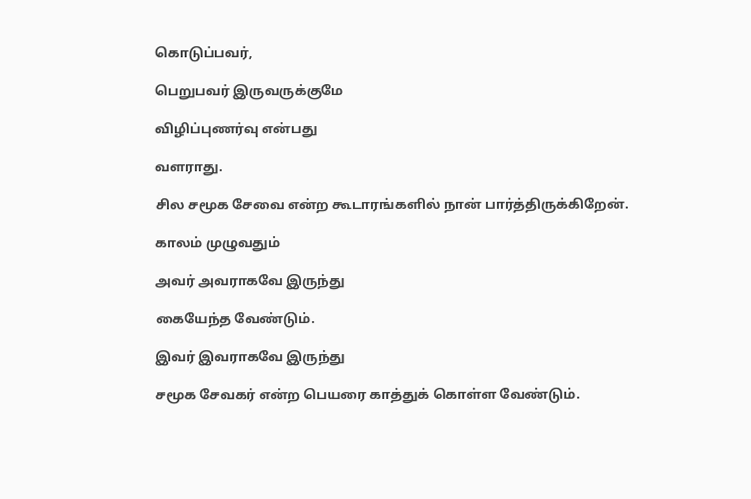கொடுப்பவர்,

பெறுபவர் இருவருக்குமே

விழிப்புணர்வு என்பது

வளராது.

சில சமூக சேவை என்ற கூடாரங்களில் நான் பார்த்திருக்கிறேன்.

காலம் முழுவதும்

அவர் அவராகவே இருந்து

கையேந்த‌ வேண்டும்.

இவர் இவராகவே இருந்து

சமூக சேவகர் என்ற பெயரை காத்துக் கொள்ள வேண்டும்.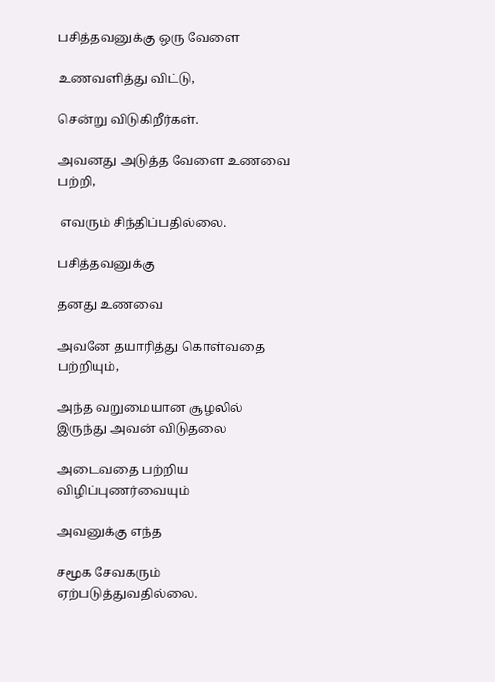பசித்தவனுக்கு ஒரு வேளை

உணவளித்து விட்டு,

சென்று விடுகிறீர்கள்.

அவனது அடுத்த வேளை உணவை பற்றி,

 எவரும் சிந்திப்பதில்லை.

பசித்தவனுக்கு

தனது உணவை

அவனே தயாரித்து கொள்வதை பற்றியும்,

அந்த வறுமையான சூழலில் இருந்து அவன் விடுதலை

அடைவதை பற்றிய விழிப்புணர்வையும்

அவனுக்கு எந்த

சமூக சேவகரும் ஏற்படுத்துவதில்லை.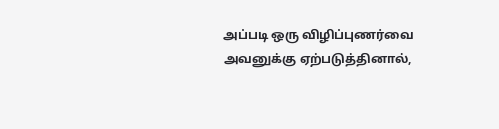அப்படி ஒரு விழிப்புணர்வை அவனுக்கு ஏற்படுத்தினால்,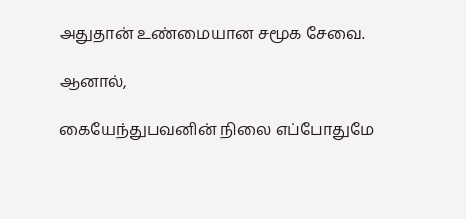அதுதான் உண்மையான சமூக சேவை.

ஆனால்,

கையேந்துபவனின் நிலை எப்போதுமே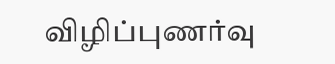விழிப்புணர்வு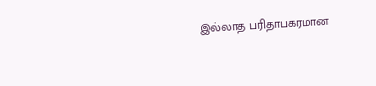இல்லாத பரிதாபகரமான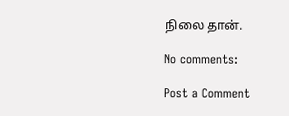நிலை தான்.

No comments:

Post a Comment